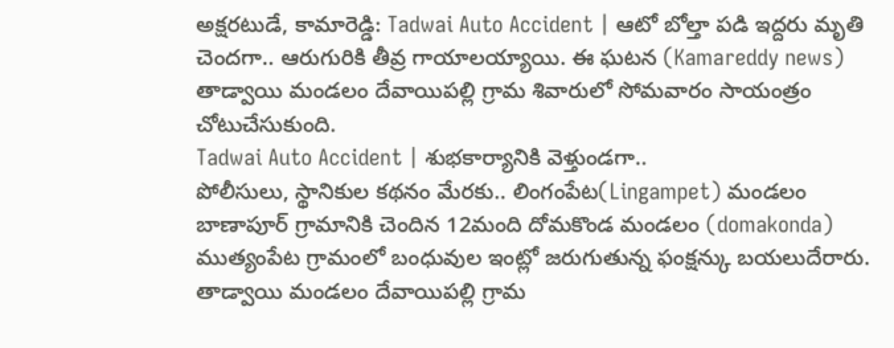అక్షరటుడే, కామారెడ్డి: Tadwai Auto Accident | ఆటో బోల్తా పడి ఇద్దరు మృతి చెందగా.. ఆరుగురికి తీవ్ర గాయాలయ్యాయి. ఈ ఘటన (Kamareddy news) తాడ్వాయి మండలం దేవాయిపల్లి గ్రామ శివారులో సోమవారం సాయంత్రం చోటుచేసుకుంది.
Tadwai Auto Accident | శుభకార్యానికి వెళ్తుండగా..
పోలీసులు, స్థానికుల కథనం మేరకు.. లింగంపేట(Lingampet) మండలం బాణాపూర్ గ్రామానికి చెందిన 12మంది దోమకొండ మండలం (domakonda) ముత్యంపేట గ్రామంలో బంధువుల ఇంట్లో జరుగుతున్న ఫంక్షన్కు బయలుదేరారు. తాడ్వాయి మండలం దేవాయిపల్లి గ్రామ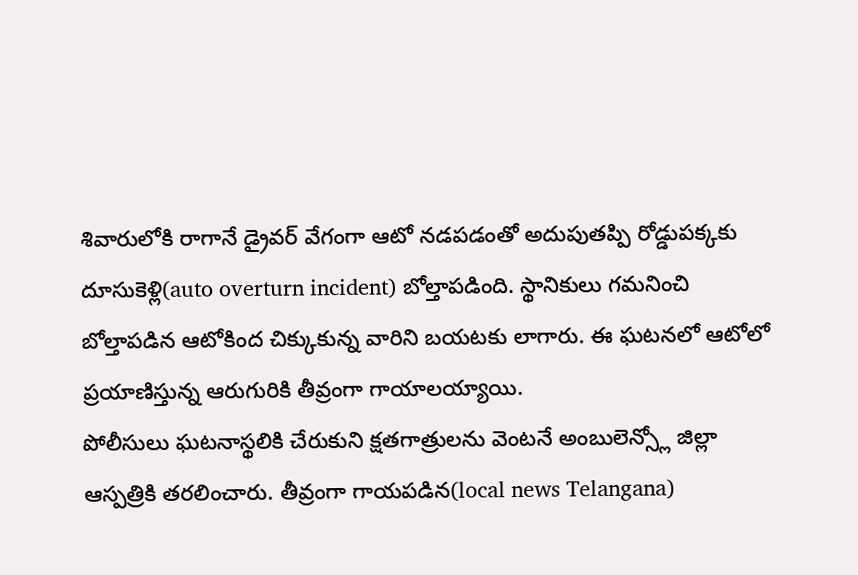శివారులోకి రాగానే డ్రైవర్ వేగంగా ఆటో నడపడంతో అదుపుతప్పి రోడ్డుపక్కకు దూసుకెళ్లి(auto overturn incident) బోల్తాపడింది. స్థానికులు గమనించి బోల్తాపడిన ఆటోకింద చిక్కుకున్న వారిని బయటకు లాగారు. ఈ ఘటనలో ఆటోలో ప్రయాణిస్తున్న ఆరుగురికి తీవ్రంగా గాయాలయ్యాయి.
పోలీసులు ఘటనాస్థలికి చేరుకుని క్షతగాత్రులను వెంటనే అంబులెన్స్లో జిల్లా ఆస్పత్రికి తరలించారు. తీవ్రంగా గాయపడిన(local news Telangana)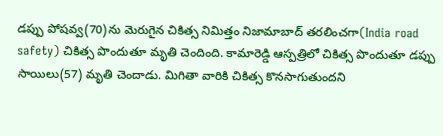డప్పు పోషవ్వ(70)ను మెరుగైన చికిత్స నిమిత్తం నిజామాబాద్ తరలించగా(India road safety) చికిత్స పొందుతూ మృతి చెందింది. కామారెడ్డి ఆస్పత్రిలో చికిత్స పొందుతూ డప్పు సాయిలు(57) మృతి చెందాడు. మిగితా వారికి చికిత్స కొనసాగుతుందని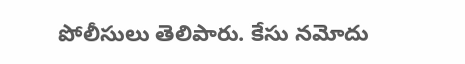పోలీసులు తెలిపారు. కేసు నమోదు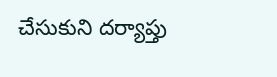చేసుకుని దర్యాప్తు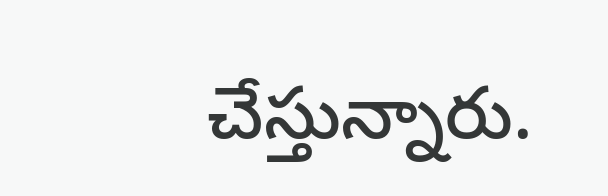చేస్తున్నారు.